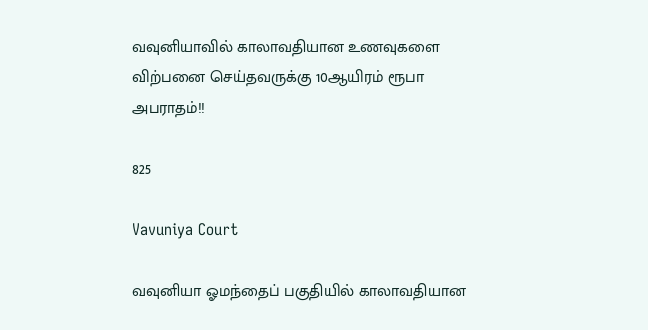வவுனியாவில் காலாவதியான உணவுகளை விற்பனை செய்தவருக்கு 10ஆயிரம் ரூபா அபராதம்!!

825

Vavuniya Court

வவுனியா ஓமந்தைப் பகுதியில் காலாவதியான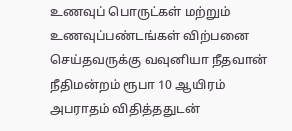உணவுப் பொருட்கள் மற்றும் உணவுப்பண்டங்கள் விற்பனை செய்தவருக்கு வவுனியா நீதவான் நீதிமன்றம் ரூபா 10 ஆயிரம் அபராதம் விதித்ததுடன்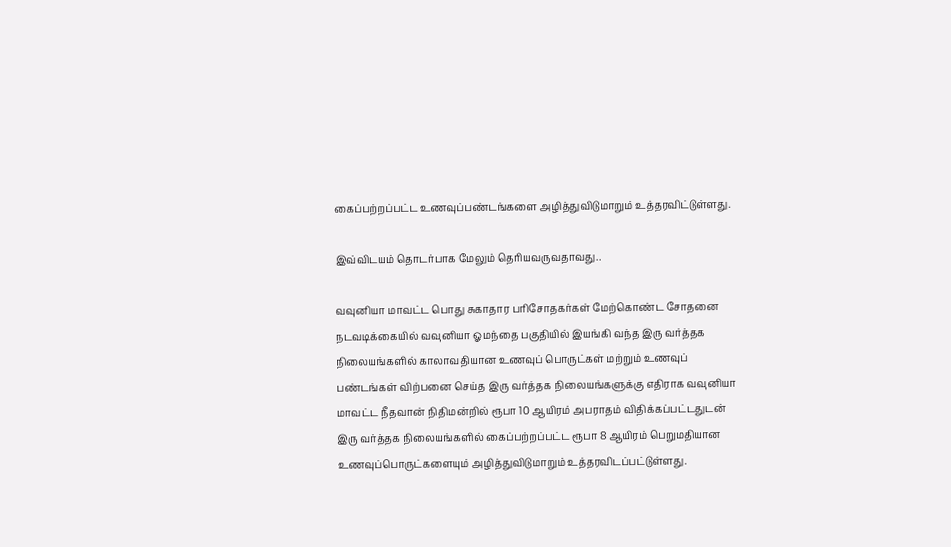கைப்பற்றப்பட்ட உணவுப்பண்டங்களை அழித்துவிடுமாறும் உத்தரவிட்டுள்ளது.

இவ்விடயம் தொடர்பாக மேலும் தெரியவருவதாவது..

வவுனியா மாவட்ட பொது சுகாதார பரிசோதகர்கள் மேற்கொண்ட சோதனை நடவடிக்கையில் வவுனியா ஓமந்தை பகுதியில் இயங்கி வந்த இரு வர்த்தக நிலையங்களில் காலாவதியான உணவுப் பொருட்கள் மற்றும் உணவுப் பண்டங்கள் விற்பனை செய்த இரு வர்த்தக நிலையங்களுக்கு எதிராக வவுனியா மாவட்ட நீதவான் நிதிமன்றில் ரூபா 10 ஆயிரம் அபராதம் விதிக்கப்பட்டதுடன் இரு வர்த்தக நிலையங்களில் கைப்பற்றப்பட்ட ரூபா 8 ஆயிரம் பெறுமதியான உணவுப்பொருட்களையும் அழித்துவிடுமாறும் உத்தரவிடப்பட்டுள்ளது.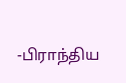-பிராந்திய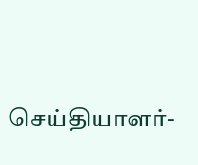செய்தியாளர்-